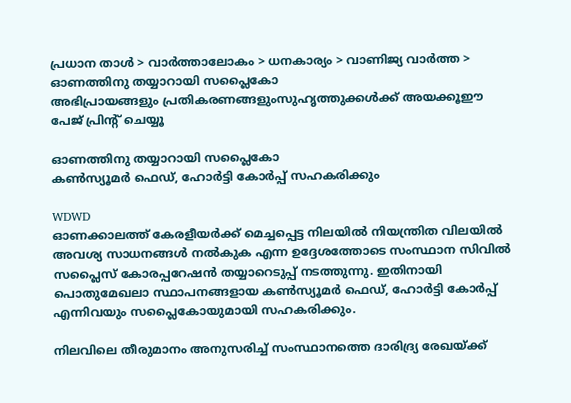പ്രധാന താള്‍ > വാര്‍ത്താലോകം > ധനകാര്യം > വാണിജ്യ വാര്‍ത്ത > ഓണത്തിനു തയ്യാറായി സപ്ലൈകോ
അഭിപ്രായങ്ങളും പ്രതികരണങ്ങളുംസുഹൃത്തുക്കള്‍ക്ക് അയക്കൂഈ പേജ് പ്രിന്‍റ് ചെയ്യൂ

ഓണത്തിനു തയ്യാറായി സപ്ലൈകോ
കണ്‍സ്യൂമര്‍ ഫെഡ്, ഹോര്‍ട്ടി കോര്‍പ്പ് സഹകരിക്കും

WDWD
ഓണക്കാലത്ത് കേരളീയര്‍ക്ക് മെച്ചപ്പെട്ട നിലയില്‍ നിയന്ത്രിത വിലയില്‍ അവശ്യ സാധനങ്ങള്‍ നല്‍കുക എന്ന ഉദ്ദേശത്തോടെ സംസ്ഥാന സിവില്‍ സപ്ലൈസ് കോരപ്പറേഷന്‍ തയ്യാറെടുപ്പ് നടത്തുന്നു. ഇതിനായി പൊതുമേഖലാ സ്ഥാപനങ്ങളായ കണ്‍സ്യൂമര്‍ ഫെഡ്, ഹോര്‍ട്ടി കോര്‍പ്പ് എന്നിവയും സപ്ലൈകോയുമായി സഹകരിക്കും.

നിലവിലെ തീരുമാനം അനുസരിച്ച് സംസ്ഥാനത്തെ ദാരിദ്ര്യ രേഖയ്ക്ക്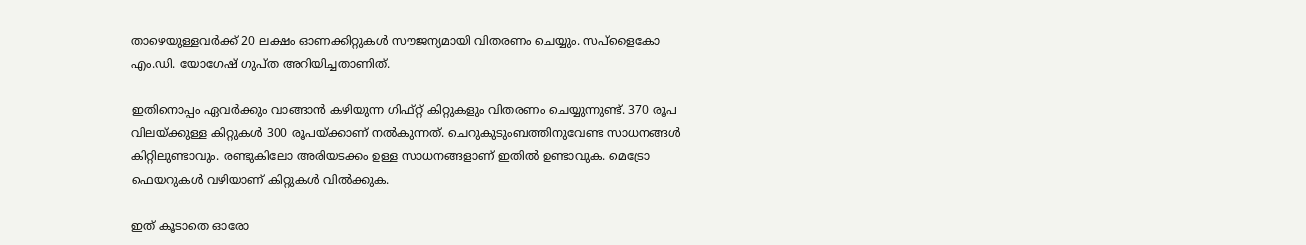താഴെയുള്ളവര്‍ക്ക് 20 ലക്ഷം ഓണക്കിറ്റുകള്‍ സൗജന്യമായി വിതരണം ചെയ്യും. സപ്‌ളൈകോ എം.ഡി. യോഗേഷ്‌ ഗുപ്‌ത അറിയിച്ചതാണിത്.

ഇതിനൊപ്പം ഏവര്‍ക്കും വാങ്ങാ‍ന്‍ കഴിയുന്ന ഗിഫ്റ്റ്‌ കിറ്റുകളും വിതരണം ചെയ്യുന്നുണ്ട്‌. 370 രൂപ വിലയ്ക്കുള്ള കിറ്റുകള്‍ 300 രൂപയ്ക്കാണ്‌ നല്‍കുന്നത്‌. ചെറുകുടുംബത്തിനുവേണ്ട സാധനങ്ങള്‍ കിറ്റിലുണ്ടാവും. രണ്ടുകിലോ അരിയടക്കം ഉള്ള സാധനങ്ങളാണ് ഇതില്‍ ഉണ്ടാവുക. മെട്രോ ഫെയറുകള്‍ വഴിയാണ്‌ കിറ്റുകള്‍ വില്‍ക്കുക.

ഇത് കൂടാതെ ഓരോ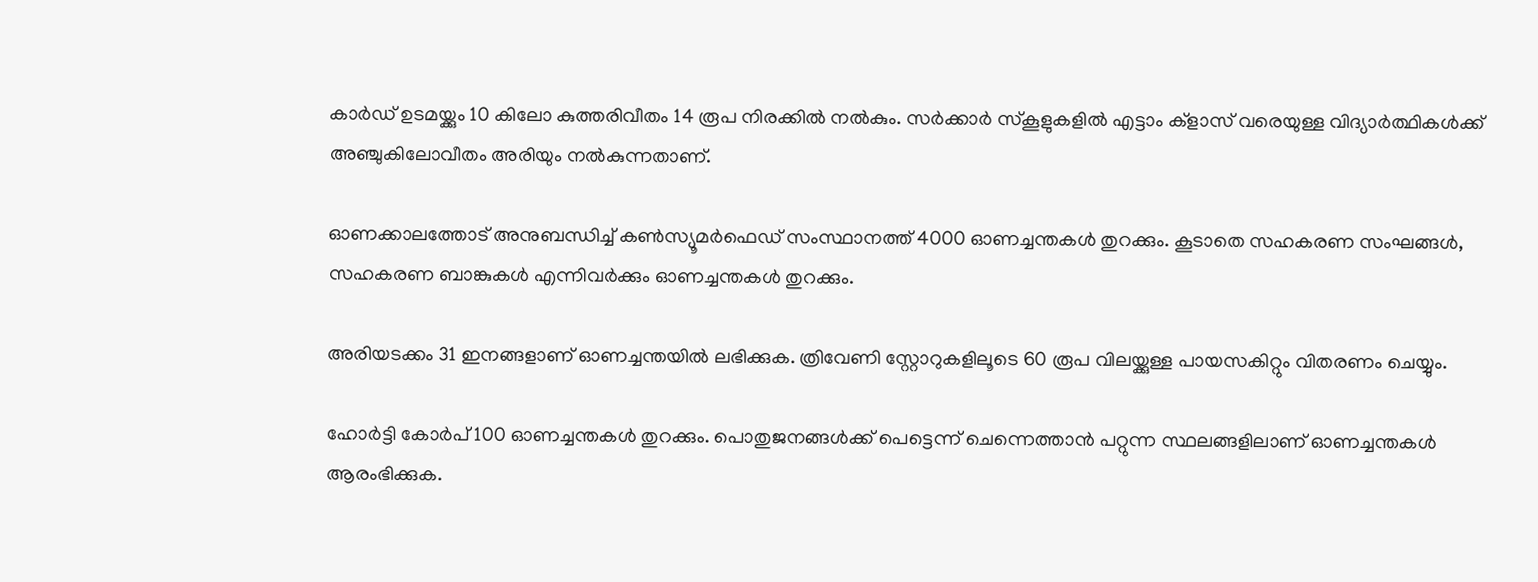കാര്‍ഡ്‌ ഉടമയ്ക്കും 10 കിലോ കുത്തരിവീതം 14 രൂപ നിരക്കില്‍ നല്‍കും. സര്‍ക്കാര്‍ സ്കൂളുകളില്‍ എട്ടാം ക്‌ളാസ്‌ വരെയുള്ള വിദ്യാര്‍ത്ഥികള്‍ക്ക്‌ അഞ്ചുകിലോവീതം അരിയും നല്‍കുന്നതാണ്‌.

ഓണക്കാലത്തോട് അനുബന്ധിച്ച് കണ്‍സ്യൂമര്‍ഫെഡ്‌ സംസ്ഥാനത്ത്‌ 4000 ഓണച്ചന്തകള്‍ തുറക്കും. കൂടാതെ സഹകരണ സംഘങ്ങള്‍, സഹകരണ ബാങ്കുകള്‍ എന്നിവര്‍ക്കും ഓണച്ചന്തകള്‍ തുറക്കും.

അരിയടക്കം 31 ഇനങ്ങളാണ്‌ ഓണച്ചന്തയില്‍ ലഭിക്കുക. ത്രിവേണി സ്റ്റോറുകളിലൂടെ 60 രൂപ വിലയ്ക്കുള്ള പായസകിറ്റും വിതരണം ചെയ്യും.

ഹോര്‍ട്ടി കോര്‍പ്‌ 100 ഓണച്ചന്തകള്‍ തുറക്കും. പൊതുജനങ്ങള്‍ക്ക്‌ പെട്ടെന്ന്‌ ചെന്നെത്താന്‍ പറ്റുന്ന സ്ഥലങ്ങളിലാണ്‌ ഓണച്ചന്തകള്‍ ആരംഭിക്കുക.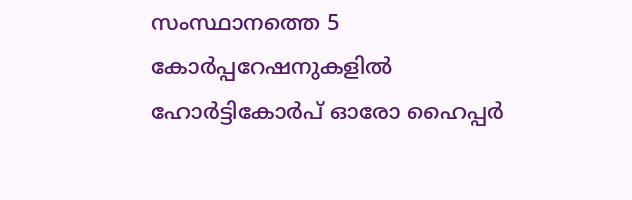സംസ്ഥാനത്തെ 5 കോര്‍പ്പറേഷനുകളില്‍ ഹോര്‍ട്ടികോര്‍പ്‌ ഓരോ ഹൈപ്പര്‍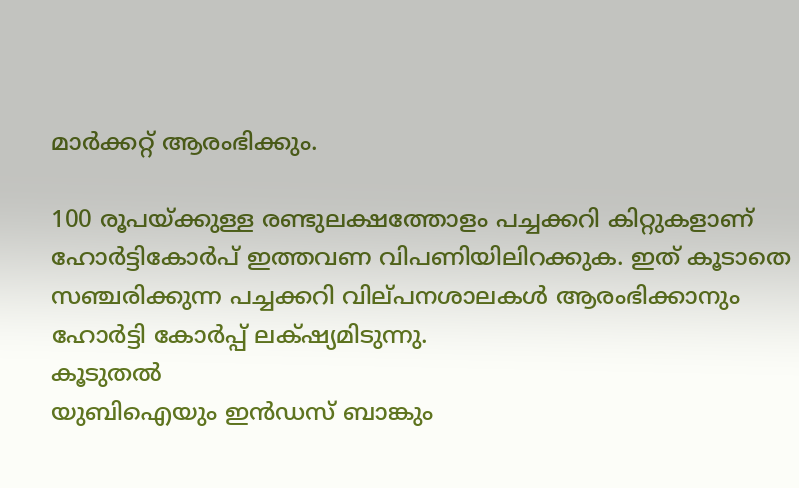മാര്‍ക്കറ്റ്‌ ആരംഭിക്കും.

100 രൂപയ്ക്കുള്ള രണ്ടുലക്ഷത്തോളം പച്ചക്കറി കിറ്റുകളാണ്‌ ഹോര്‍ട്ടികോര്‍പ്‌ ഇത്തവണ വിപണിയിലിറക്കുക. ഇത് കൂടാതെ സഞ്ചരിക്കുന്ന പച്ചക്കറി വില്‌പനശാലകള്‍ ആരംഭിക്കാനും ഹോര്‍ട്ടി കോര്‍പ്പ് ലക്‍ഷ്യമിടുന്നു.
കൂടുതല്‍
യുബിഐയും ഇന്‍ഡസ് ബാങ്കും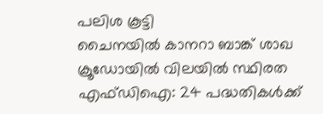പലിശ കൂട്ടി
ചൈനയില്‍ കാനറാ ബാങ്ക് ശാഖ
ക്രൂഡോയില്‍ വിലയില്‍ സ്ഥിരത
എഫ്ഡിഐ: 24 പദ്ധതികള്‍ക്ക്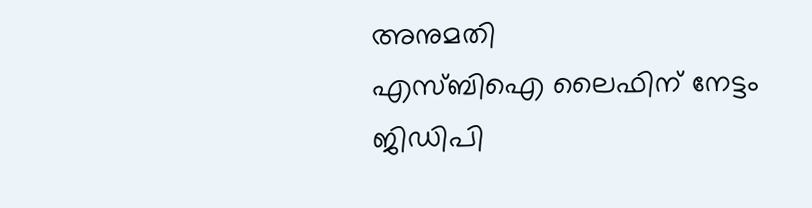അനുമതി
എസ്‌ബിഐ ലൈഫിന് നേട്ടം
ജിഡിപി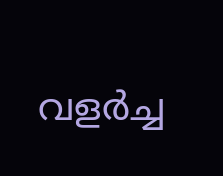വളര്‍ച്ച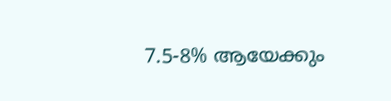7.5-8% ആയേക്കും